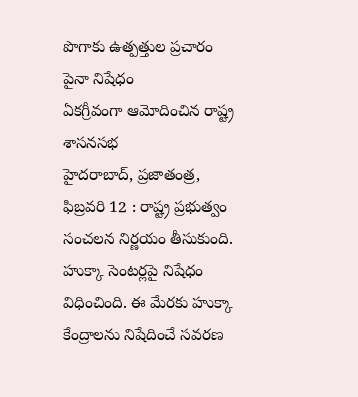పొగాకు ఉత్పత్తుల ప్రచారం పైనా నిషేధం
ఏకగ్రీవంగా ఆమోదించిన రాష్ట్ర శాసనసభ
హైదరాబాద్, ప్రజాతంత్ర, ఫిబ్రవరి 12 : రాష్ట్ర ప్రభుత్వం సంచలన నిర్ణయం తీసుకుంది. హుక్కా సెంటర్లపై నిషేధం విధించింది. ఈ మేరకు హుక్కా కేంద్రాలను నిషేదించే సవరణ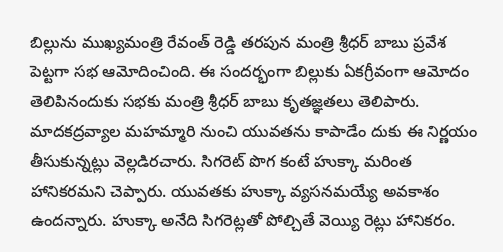బిల్లును ముఖ్యమంత్రి రేవంత్ రెడ్డి తరపున మంత్రి శ్రీధర్ బాబు ప్రవేశ పెట్టగా సభ ఆమోదించింది. ఈ సందర్భంగా బిల్లుకు ఏకగ్రీవంగా ఆమోదం తెలిపినందుకు సభకు మంత్రి శ్రీధర్ బాబు కృతజ్ఞతలు తెలిపారు. మాదకద్రవ్యాల మహమ్మారి నుంచి యువతను కాపాడేం దుకు ఈ నిర్ణయం తీసుకున్నట్లు వెల్లడిరచారు. సిగరెట్ పొగ కంటే హుక్కా మరింత హానికరమని చెప్పారు. యువతకు హుక్కా వ్యసనమయ్యే అవకాశం ఉందన్నారు. హుక్కా అనేది సిగరెట్లతో పోల్చితే వెయ్యి రెట్లు హానికరం.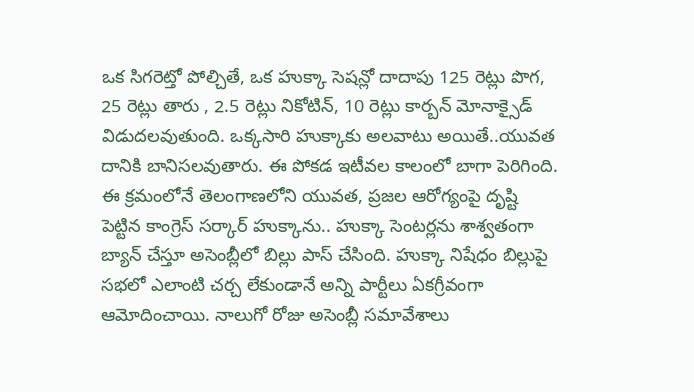ఒక సిగరెట్తో పోల్చితే, ఒక హుక్కా సెషన్లో దాదాపు 125 రెట్లు పొగ, 25 రెట్లు తారు , 2.5 రెట్లు నికోటిన్, 10 రెట్లు కార్బన్ మోనాక్సైడ్ విడుదలవుతుంది. ఒక్కసారి హుక్కాకు అలవాటు అయితే..యువత దానికి బానిసలవుతారు. ఈ పోకడ ఇటీవల కాలంలో బాగా పెరిగింది. ఈ క్రమంలోనే తెలంగాణలోని యువత, ప్రజల ఆరోగ్యంపై దృష్టి పెట్టిన కాంగ్రెస్ సర్కార్ హుక్కాను.. హుక్కా సెంటర్లను శాశ్వతంగా బ్యాన్ చేస్తూ అసెంబ్లీలో బిల్లు పాస్ చేసింది. హుక్కా నిషేధం బిల్లుపై సభలో ఎలాంటి చర్చ లేకుండానే అన్ని పార్టీలు ఏకగ్రీవంగా ఆమోదించాయి. నాలుగో రోజు అసెంబ్లీ సమావేశాలు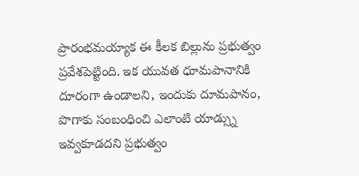ప్రారంభమయ్యాక ఈ కీలక బిల్లును ప్రభుత్వం ప్రవేశపెట్టింది. ఇక యువత ధూమపానానికి దూరంగా ఉండాలని, ఇందుకు దూమపానం, పొగాకు సంబంధించి ఎలాంటి యాడ్స్ను ఇవ్వకూడదని ప్రభుత్వం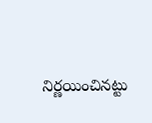నిర్ణయించినట్టు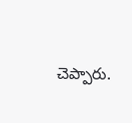చెప్పారు.